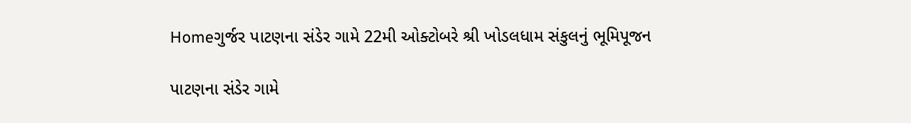Homeગુર્જર પાટણના સંડેર ગામે 22મી ઓક્ટોબરે શ્રી ખોડલધામ સંકુલનું ભૂમિપૂજન

પાટણના સંડેર ગામે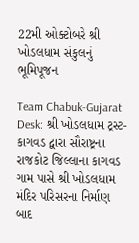22મી ઓક્ટોબરે શ્રી ખોડલધામ સંકુલનું ભૂમિપૂજન

Team Chabuk-Gujarat Desk: શ્રી ખોડલધામ ટ્રસ્ટ-કાગવડ દ્વારા સૌરાષ્ટ્રના રાજકોટ જિલ્લાના કાગવડ ગામ પાસે શ્રી ખોડલધામ મંદિર પરિસરના નિર્માણ બાદ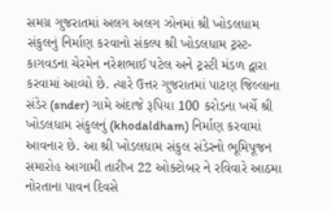સમગ્ર ગુજરાતમાં અલગ અલગ ઝોનમાં શ્રી ખોડલધામ સંકુલનું નિર્માણ કરવાનો સંકલ્પ શ્રી ખોડલધામ ટ્રસ્ટ-કાગવડના ચેરમેન નરેશભાઈ પટેલ અને ટ્રસ્ટી મંડળ દ્વારા કરવામાં આવ્યો છે. ત્યારે ઉત્તર ગુજરાતમાં પાટણ જિલ્લાના સંડેર (snder) ગામે અંદાજે રૂપિયા 100 કરોડના ખર્ચે શ્રી ખોડલધામ સંકુલનું (khodaldham) નિર્માણ કરવામાં આવનાર છે. આ શ્રી ખોડલધામ સંકુલ સંડેરનો ભૂમિપૂજન સમારોહ આગામી તારીખ 22 ઓક્ટોબર ને રવિવારે આઠમા નોરતાના પાવન દિવસે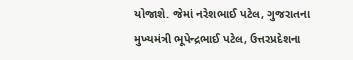યોજાશે. જેમાં નરેશભાઈ પટેલ, ગુજરાતના મુખ્યમંત્રી ભૂપેન્દ્રભાઈ પટેલ, ઉત્તરપ્રદેશના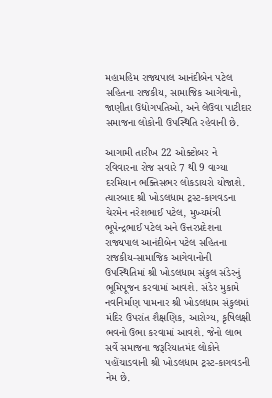મહામહિમ રાજ્યપાલ આનંદીબેન પટેલ સહિતના રાજકીય, સામાજિક આગેવાનો, જાણીતા ઉદ્યોગપતિઓ, અને લેઉવા પાટીદાર સમાજના લોકોની ઉપસ્થિતિ રહેવાની છે.

આગામી તારીખ 22 ઓક્ટોબર ને રવિવારના રોજ સવારે 7 થી 9 વાગ્યા દરમિયાન ભક્તિસભર લોકડાયરો યોજાશે. ત્યારબાદ શ્રી ખોડલધામ ટ્રસ્ટ-કાગવડના ચેરમેન નરેશભાઈ પટેલ, મુખ્યમંત્રી ભૂપેન્દ્રભાઈ પટેલ અને ઉત્તરપ્રદેશના રાજ્યપાલ આનંદીબેન પટેલ સહિતના રાજકીય-સામાજિક આગેવાનોની ઉપસ્થિતિમાં શ્રી ખોડલધામ સંકુલ સંડેરનું ભૂમિપૂજન કરવામાં આવશે. સંડેર મુકામે નવનિર્માણ પામનાર શ્રી ખોડલધામ સંકુલમાં મંદિર ઉપરાંત શૈક્ષણિક, આરોગ્ય, કૃષિલક્ષી ભવનો ઉભા કરવામાં આવશે. જેનો લાભ સર્વે સમાજના જરૂરિયાતમંદ લોકોને પહોંચાડવાની શ્રી ખોડલધામ ટ્રસ્ટ-કાગવડની નેમ છે.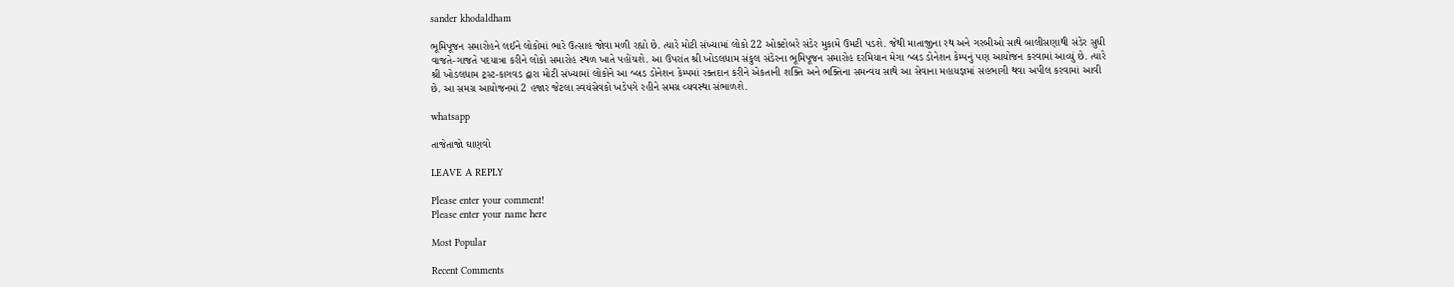sander khodaldham

ભૂમિપૂજન સમારોહને લઈને લોકોમાં ભારે ઉત્સાહ જોવા મળી રહ્યો છે. ત્યારે મોટી સંખ્યામાં લોકો 22 ઓક્ટોબરે સંડેર મુકામે ઉમટી પડશે. જેથી માતાજીના રથ અને ગરબીઓ સાથે બાલીસણાથી સંડેર સુધી વાજતે-ગાજતે પદયાત્રા કરીને લોકો સમારોહ સ્થળ ખાતે પહોંચશે. આ ઉપરાંત શ્રી ખોડલધામ સંકુલ સંડેરના ભૂમિપૂજન સમારોહ દરમિયાન મેગા બ્લડ ડોનેશન કેમ્પનું પણ આયોજન કરવામાં આવ્યું છે. ત્યારે શ્રી ખોડલધામ ટ્રસ્ટ-કાગવડ દ્વારા મોટી સંખ્યામાં લોકોને આ બ્લડ ડોનેશન કેમ્પમાં રક્તદાન કરીને એકતાની શક્તિ અને ભક્તિના સમન્વય સાથે આ સેવાના મહાયજ્ઞમાં સહભાગી થવા અપીલ કરવામાં આવી છે. આ સમગ્ર આયોજનમાં 2 હજાર જેટલા સ્વયંસેવકો ખડેપગે રહીને સમગ્ર વ્યવસ્થા સંભાળશે.

whatsapp

તાજેતાજો ઘાણવો

LEAVE A REPLY

Please enter your comment!
Please enter your name here

Most Popular

Recent Comments